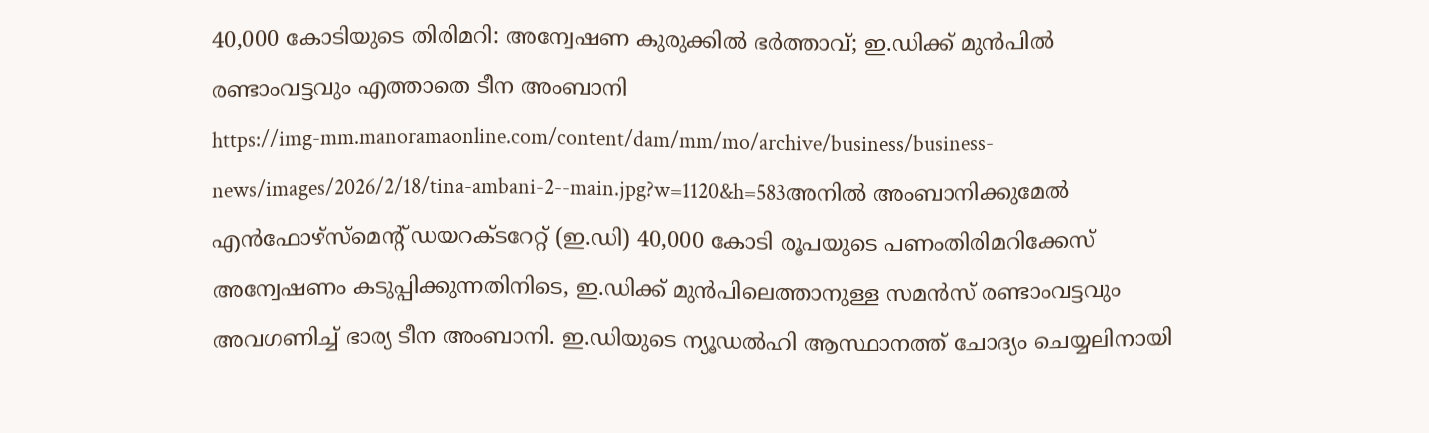40,000 കോടിയുടെ തിരിമറി: അന്വേഷണ കുരുക്കിൽ ഭർത്താവ്; ഇ.ഡിക്ക് മുൻപിൽ രണ്ടാംവട്ടവും എത്താതെ ടീന അംബാനി
https://img-mm.manoramaonline.com/content/dam/mm/mo/archive/business/business-news/images/2026/2/18/tina-ambani-2--main.jpg?w=1120&h=583അനിൽ അംബാനിക്കുമേൽ എൻഫോഴ്സ്മെന്റ് ഡയറക്ടറേറ്റ് (ഇ.ഡി) 40,000 കോടി രൂപയുടെ പണംതിരിമറിക്കേസ് അന്വേഷണം കടുപ്പിക്കുന്നതിനിടെ, ഇ.ഡിക്ക് മുൻപിലെത്താനുള്ള സമൻസ് രണ്ടാംവട്ടവും അവഗണിച്ച് ഭാര്യ ടീന അംബാനി. ഇ.ഡിയുടെ ന്യൂഡൽഹി ആസ്ഥാനത്ത് ചോദ്യം ചെയ്യലിനായി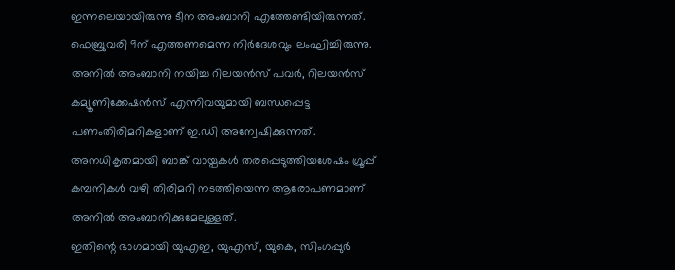ഇന്നലെയായിരുന്നു ടീന അംബാനി എത്തേണ്ടിയിരുന്നത്. ഫെബ്രുവരി 9ന് എത്തണമെന്ന നിർദേശവും ലംഘിച്ചിരുന്നു.
അനിൽ അംബാനി നയിച്ച റിലയൻസ് പവർ, റിലയൻസ് കമ്യൂണിക്കേഷൻസ് എന്നിവയുമായി ബന്ധപ്പെട്ട പണംതിരിമറികളാണ് ഇ.ഡി അന്വേഷിക്കുന്നത്. അനധികൃതമായി ബാങ്ക് വായ്പകൾ തരപ്പെടുത്തിയശേഷം ഗ്രൂപ്പ് കമ്പനികൾ വഴി തിരിമറി നടത്തിയെന്ന ആരോപണമാണ് അനിൽ അംബാനിക്കുമേലുള്ളത്.
ഇതിന്റെ ഭാഗമായി യുഎഇ, യുഎസ്, യുകെ, സിംഗപ്പുർ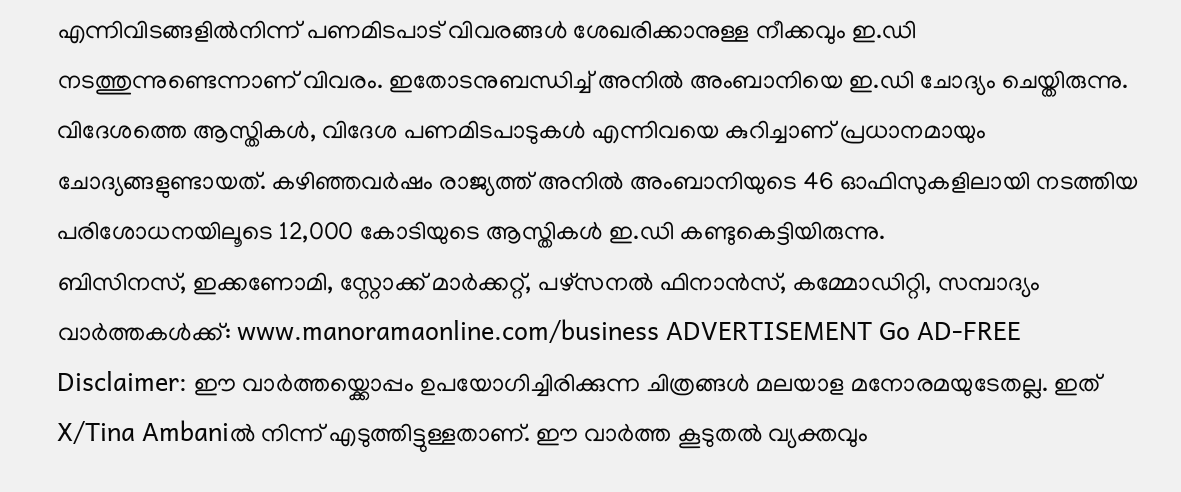എന്നിവിടങ്ങളിൽനിന്ന് പണമിടപാട് വിവരങ്ങൾ ശേഖരിക്കാനുള്ള നീക്കവും ഇ.ഡി നടത്തുന്നുണ്ടെന്നാണ് വിവരം. ഇതോടനുബന്ധിച്ച് അനിൽ അംബാനിയെ ഇ.ഡി ചോദ്യം ചെയ്തിരുന്നു. വിദേശത്തെ ആസ്തികൾ, വിദേശ പണമിടപാടുകൾ എന്നിവയെ കുറിച്ചാണ് പ്രധാനമായും ചോദ്യങ്ങളുണ്ടായത്. കഴിഞ്ഞവർഷം രാജ്യത്ത് അനിൽ അംബാനിയുടെ 46 ഓഫിസുകളിലായി നടത്തിയ പരിശോധനയിലൂടെ 12,000 കോടിയുടെ ആസ്തികൾ ഇ.ഡി കണ്ടുകെട്ടിയിരുന്നു.
ബിസിനസ്, ഇക്കണോമി, സ്റ്റോക്ക് മാർക്കറ്റ്, പഴ്സനൽ ഫിനാൻസ്, കമ്മോഡിറ്റി, സമ്പാദ്യം വാർത്തകൾക്ക്: www.manoramaonline.com/business ADVERTISEMENT Go AD-FREE
Disclaimer: ഈ വാർത്തയ്ക്കൊപ്പം ഉപയോഗിച്ചിരിക്കുന്ന ചിത്രങ്ങൾ മലയാള മനോരമയുടേതല്ല. ഇത് X/Tina Ambaniൽ നിന്ന് എടുത്തിട്ടുള്ളതാണ്. ഈ വാർത്ത കൂടുതൽ വ്യക്തവും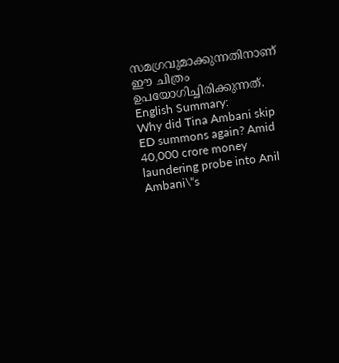സമഗ്രവുമാക്കുന്നതിനാണ് ഈ ചിത്രം ഉപയോഗിച്ചിരിക്കുന്നത്. English Summary:
Why did Tina Ambani skip ED summons again? Amid 40,000 crore money laundering probe into Anil Ambani\“s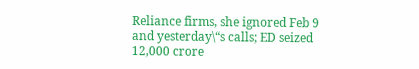Reliance firms, she ignored Feb 9 and yesterday\“s calls; ED seized 12,000 crore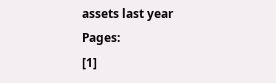assets last year
Pages:
[1]